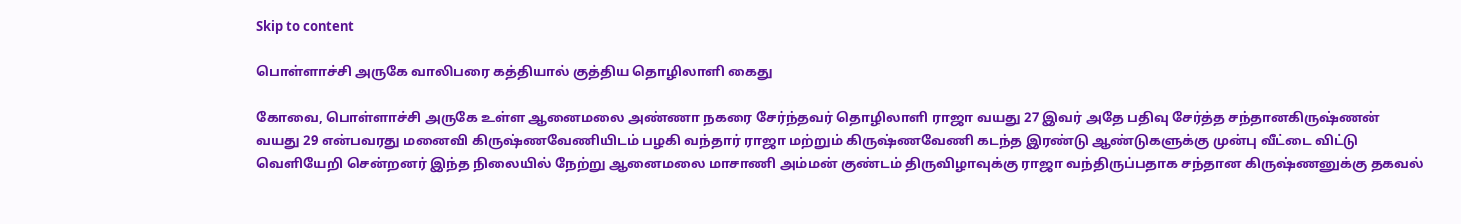Skip to content

பொள்ளாச்சி அருகே வாலிபரை கத்தியால் குத்திய தொழிலாளி கைது

கோவை, பொள்ளாச்சி அருகே உள்ள ஆனைமலை அண்ணா நகரை சேர்ந்தவர் தொழிலாளி ராஜா வயது 27 இவர் அதே பதிவு சேர்த்த சந்தானகிருஷ்ணன் வயது 29 என்பவரது மனைவி கிருஷ்ணவேணியிடம் பழகி வந்தார் ராஜா மற்றும் கிருஷ்ணவேணி கடந்த இரண்டு ஆண்டுகளுக்கு முன்பு வீட்டை விட்டு வெளியேறி சென்றனர் இந்த நிலையில் நேற்று ஆனைமலை மாசாணி அம்மன் குண்டம் திருவிழாவுக்கு ராஜா வந்திருப்பதாக சந்தான கிருஷ்ணனுக்கு தகவல்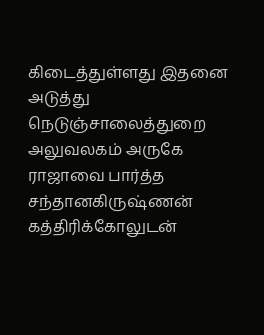கிடைத்துள்ளது இதனை அடுத்து நெடுஞ்சாலைத்துறை அலுவலகம் அருகே ராஜாவை பார்த்த சந்தானகிருஷ்ணன் கத்திரிக்கோலுடன்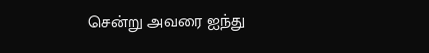சென்று அவரை ஐந்து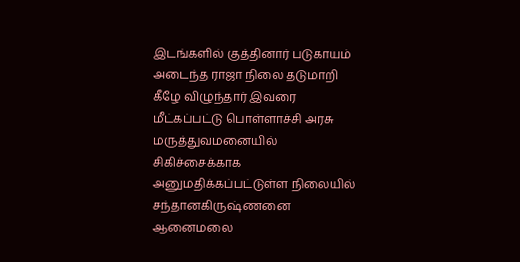இடங்களில் குத்தினார் படுகாயம் அடைந்த ராஜா நிலை தடுமாறி கீழே விழுந்தார் இவரை மீட்கப்பட்டு பொள்ளாச்சி அரசு மருத்துவமனையில் சிகிச்சைக்காக அனுமதிக்கப்பட்டுள்ள நிலையில் சந்தானகிருஷ்ணனை ஆனைமலை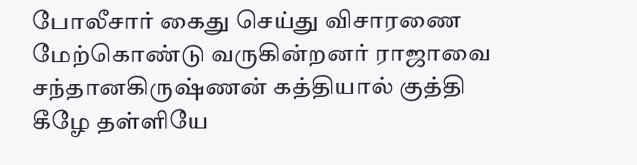போலீசார் கைது செய்து விசாரணை மேற்கொண்டு வருகின்றனர் ராஜாவை சந்தானகிருஷ்ணன் கத்தியால் குத்தி கீழே தள்ளியே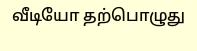வீடியோ தற்பொழுது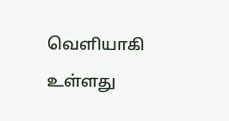வெளியாகி உள்ளது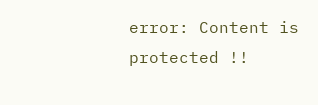error: Content is protected !!